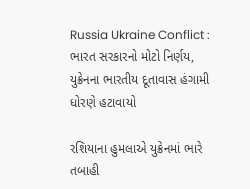Russia Ukraine Conflict : ભારત સરકારનો મોટો નિર્ણય, યુક્રેનના ભારતીય દૂતાવાસ હંગામી ધોરણે હટાવાયો

રશિયાના હુમલાએ યુક્રેનમાં ભારે તબાહી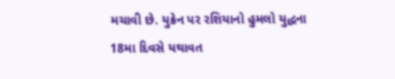મચાવી છે. યુક્રેન પર રશિયાનો હુમલો યુદ્ધના 18મા દિવસે યથાવત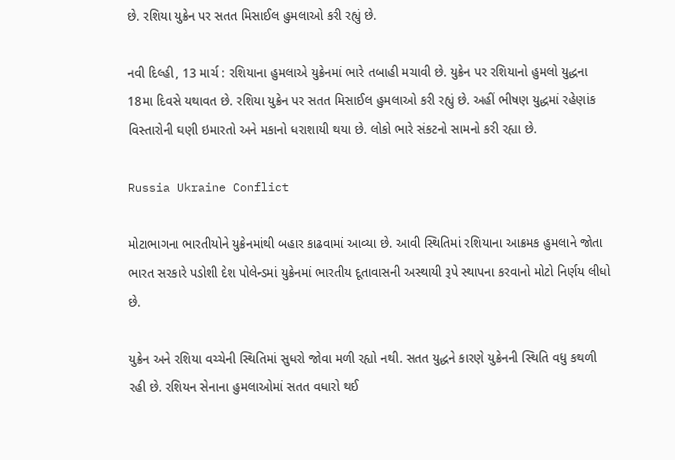છે. રશિયા યુક્રેન પર સતત મિસાઈલ હુમલાઓ કરી રહ્યું છે.

નવી દિલ્હી, 13 માર્ચ : રશિયાના હુમલાએ યુક્રેનમાં ભારે તબાહી મચાવી છે. યુક્રેન પર રશિયાનો હુમલો યુદ્ધના 18મા દિવસે યથાવત છે. રશિયા યુક્રેન પર સતત મિસાઈલ હુમલાઓ કરી રહ્યું છે. અહીં ભીષણ યુદ્ધમાં રહેણાંક વિસ્તારોની ઘણી ઇમારતો અને મકાનો ધરાશાયી થયા છે. લોકો ભારે સંકટનો સામનો કરી રહ્યા છે.

Russia Ukraine Conflict

મોટાભાગના ભારતીયોને યુક્રેનમાંથી બહાર કાઢવામાં આવ્યા છે. આવી સ્થિતિમાં રશિયાના આક્રમક હુમલાને જોતા ભારત સરકારે પડોશી દેશ પોલેન્ડમાં યુક્રેનમાં ભારતીય દૂતાવાસની અસ્થાયી રૂપે સ્થાપના કરવાનો મોટો નિર્ણય લીધો છે.

યુક્રેન અને રશિયા વચ્ચેની સ્થિતિમાં સુધરો જોવા મળી રહ્યો નથી. સતત યુદ્ધને કારણે યુક્રેનની સ્થિતિ વધુ કથળી રહી છે. રશિયન સેનાના હુમલાઓમાં સતત વધારો થઈ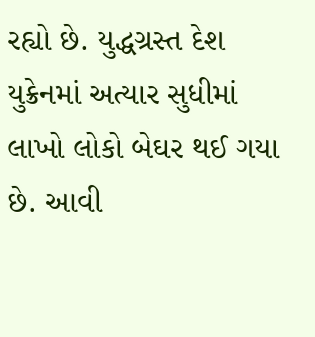રહ્યો છે. યુદ્ધગ્રસ્ત દેશ યુક્રેનમાં અત્યાર સુધીમાં લાખો લોકો બેઘર થઈ ગયા છે. આવી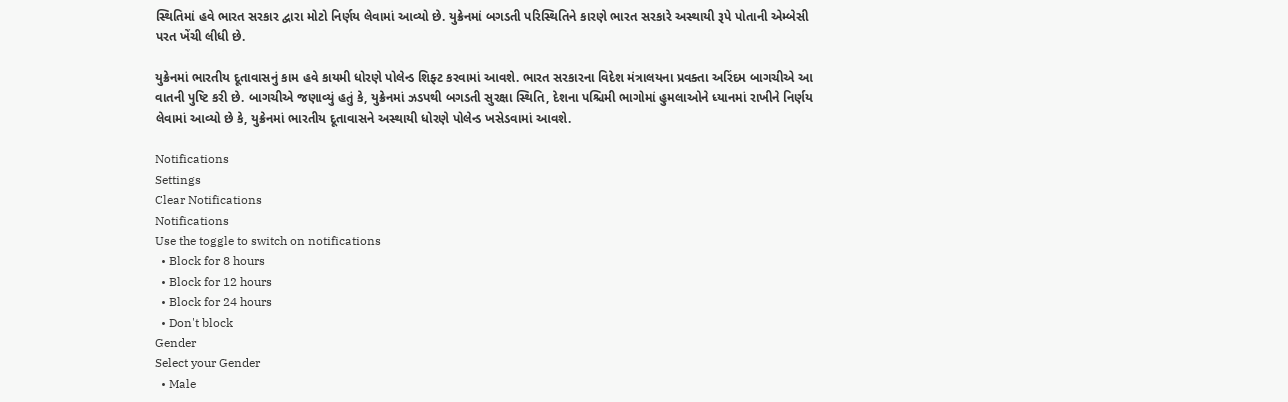સ્થિતિમાં હવે ભારત સરકાર દ્વારા મોટો નિર્ણય લેવામાં આવ્યો છે. યુક્રેનમાં બગડતી પરિસ્થિતિને કારણે ભારત સરકારે અસ્થાયી રૂપે પોતાની એમ્બેસી પરત ખેંચી લીધી છે.

યુક્રેનમાં ભારતીય દૂતાવાસનું કામ હવે કાયમી ધોરણે પોલેન્ડ શિફ્ટ કરવામાં આવશે. ભારત સરકારના વિદેશ મંત્રાલયના પ્રવક્તા અરિંદમ બાગચીએ આ વાતની પુષ્ટિ કરી છે. બાગચીએ જણાવ્યું હતું કે, યુક્રેનમાં ઝડપથી બગડતી સુરક્ષા સ્થિતિ, દેશના પશ્ચિમી ભાગોમાં હુમલાઓને ધ્યાનમાં રાખીને નિર્ણય લેવામાં આવ્યો છે કે, યુક્રેનમાં ભારતીય દૂતાવાસને અસ્થાયી ધોરણે પોલેન્ડ ખસેડવામાં આવશે.

Notifications
Settings
Clear Notifications
Notifications
Use the toggle to switch on notifications
  • Block for 8 hours
  • Block for 12 hours
  • Block for 24 hours
  • Don't block
Gender
Select your Gender
  • Male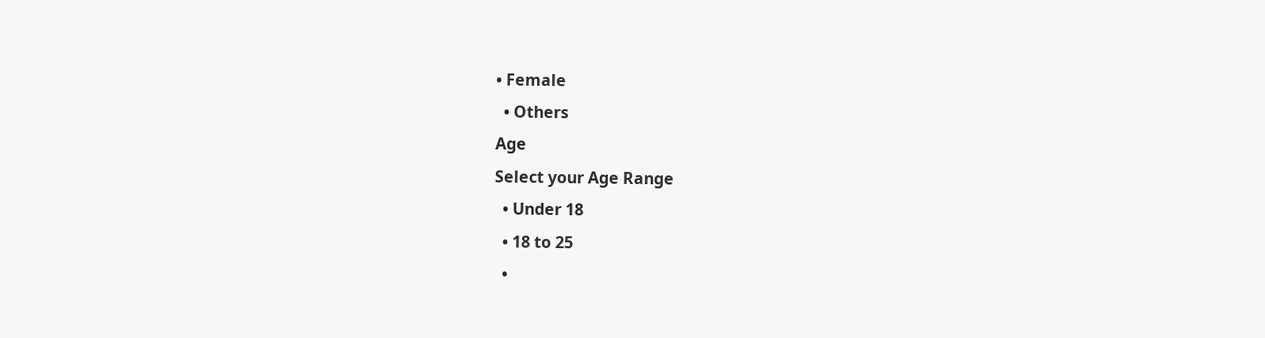• Female
  • Others
Age
Select your Age Range
  • Under 18
  • 18 to 25
  •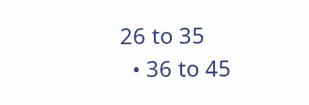26 to 35
  • 36 to 45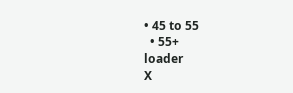• 45 to 55
  • 55+
loader
X